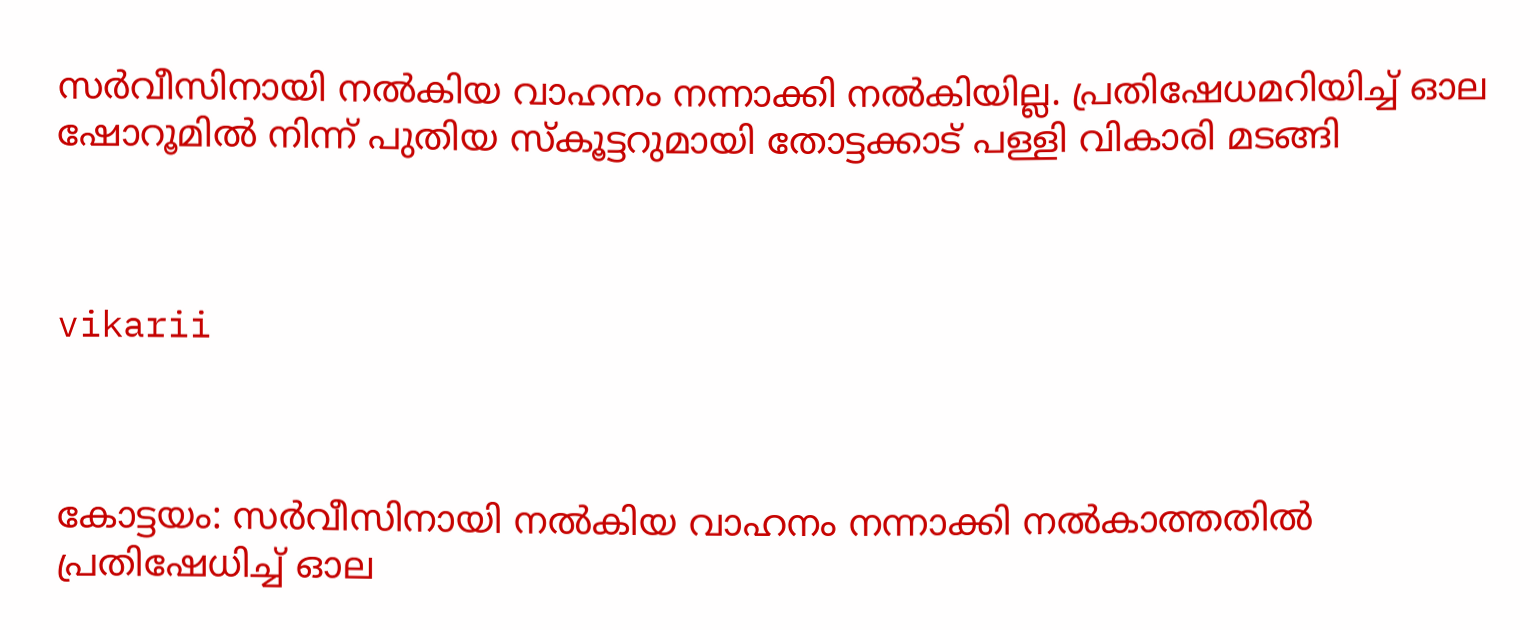സര്‍വീസിനായി നല്‍കിയ വാഹനം നന്നാക്കി നല്‍കിയില്ല. പ്രതിഷേധമറിയിച്ച് ഓല ഷോറൂമില്‍ നിന്ന് പുതിയ സ്‌കൂട്ടറുമായി തോട്ടക്കാട് പള്ളി വികാരി മടങ്ങി



vikarii



കോട്ടയം: സര്‍വീസിനായി നല്‍കിയ വാഹനം നന്നാക്കി നല്‍കാത്തതില്‍ പ്രതിഷേധിച്ച് ഓല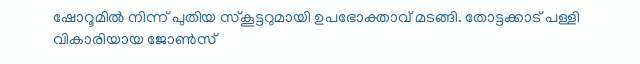ഷോറൂമില്‍ നിന്ന് പുതിയ സ്‌കൂട്ടറുമായി ഉപഭോക്താവ് മടങ്ങി. തോട്ടക്കാട് പള്ളി വികാരിയായ ജോണ്‍സ്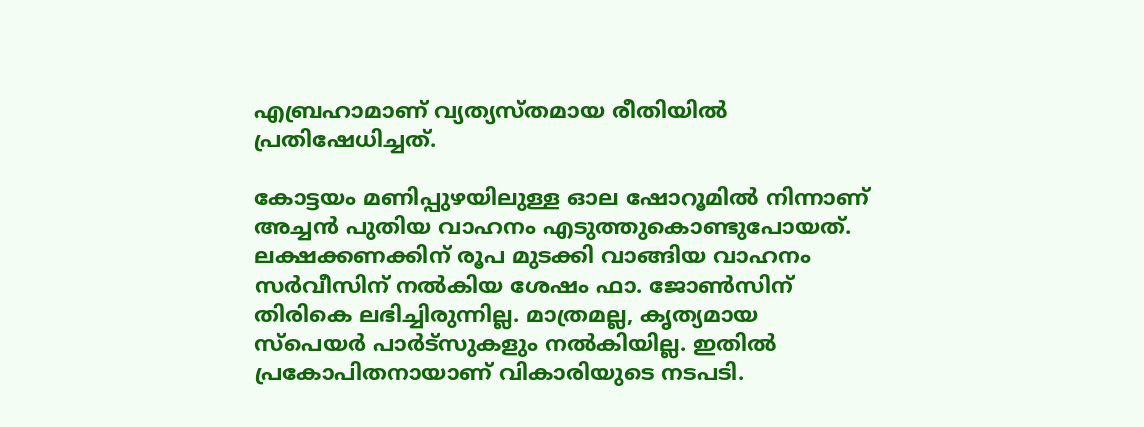എബ്രഹാമാണ് വ്യത്യസ്തമായ രീതിയില്‍ പ്രതിഷേധിച്ചത്.

കോട്ടയം മണിപ്പുഴയിലുള്ള ഓല ഷോറൂമില്‍ നിന്നാണ് അച്ചന്‍ പുതിയ വാഹനം എടുത്തുകൊണ്ടുപോയത്. ലക്ഷക്കണക്കിന് രൂപ മുടക്കി വാങ്ങിയ വാഹനം സര്‍വീസിന് നല്‍കിയ ശേഷം ഫാ. ജോണ്‍സിന് തിരികെ ലഭിച്ചിരുന്നില്ല. മാത്രമല്ല, കൃത്യമായ സ്‌പെയര്‍ പാര്‍ട്‌സുകളും നല്‍കിയില്ല. ഇതില്‍ പ്രകോപിതനായാണ് വികാരിയുടെ നടപടി.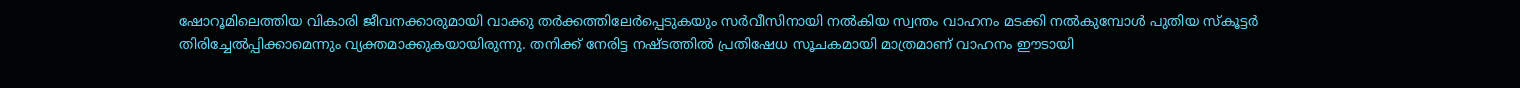ഷോറൂമിലെത്തിയ വികാരി ജീവനക്കാരുമായി വാക്കു തര്‍ക്കത്തിലേര്‍പ്പെടുകയും സര്‍വീസിനായി നല്‍കിയ സ്വന്തം വാഹനം മടക്കി നല്‍കുമ്പോള്‍ പുതിയ സ്‌കൂട്ടര്‍ തിരിച്ചേല്‍പ്പിക്കാമെന്നും വ്യക്തമാക്കുകയായിരുന്നു. തനിക്ക് നേരിട്ട നഷ്ടത്തില്‍ പ്രതിഷേധ സൂചകമായി മാത്രമാണ് വാഹനം ഈടായി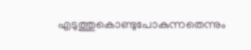എടുത്തുകൊണ്ടുപോകുന്നതെന്നും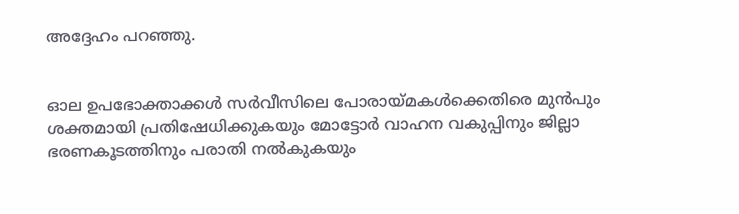അദ്ദേഹം പറഞ്ഞു.


ഓല ഉപഭോക്താക്കള്‍ സര്‍വീസിലെ പോരായ്മകള്‍ക്കെതിരെ മുന്‍പും ശക്തമായി പ്രതിഷേധിക്കുകയും മോട്ടോര്‍ വാഹന വകുപ്പിനും ജില്ലാ ഭരണകൂടത്തിനും പരാതി നല്‍കുകയും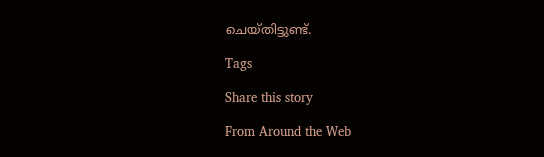ചെയ്തിട്ടുണ്ട്.

Tags

Share this story

From Around the Web